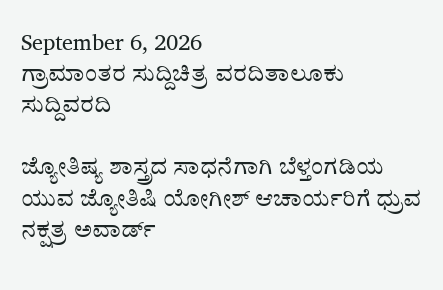September 6, 2026
ಗ್ರಾಮಾಂತರ ಸುದ್ದಿಚಿತ್ರ ವರದಿತಾಲೂಕು ಸುದ್ದಿವರದಿ

ಜ್ಯೋತಿಷ್ಯ ಶಾಸ್ತ್ರದ ಸಾಧನೆಗಾಗಿ ಬೆಳ್ತಂಗಡಿಯ ಯುವ ಜ್ಯೋತಿಷಿ ಯೋಗೀಶ್ ಆಚಾರ್ಯರಿಗೆ ಧ್ರುವ ನಕ್ಷತ್ರ ಅವಾರ್ಡ್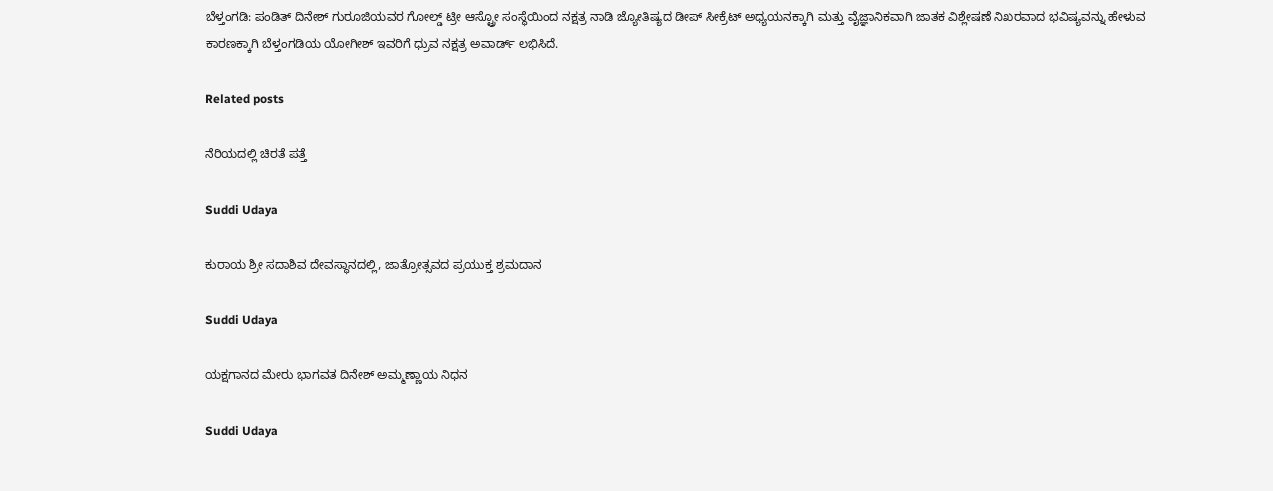ಬೆಳ್ತಂಗಡಿ: ಪಂಡಿತ್ ದಿನೇಶ್ ಗುರೂಜಿಯವರ ಗೋಲ್ಡ್ ಟ್ರೀ ಆಸ್ಟ್ರೋ ಸಂಸ್ಥೆಯಿಂದ ನಕ್ಷತ್ರ ನಾಡಿ ಜ್ಯೋತಿಷ್ಯದ ಡೀಪ್ ಸೀಕ್ರೆಟ್ ಅಧ್ಯಯನಕ್ಕಾಗಿ ಮತ್ತು ವೈಜ್ಞಾನಿಕವಾಗಿ ಜಾತಕ ವಿಶ್ಲೇಷಣೆ ನಿಖರವಾದ ಭವಿಷ್ಯವನ್ನು ಹೇಳುವ ಕಾರಣಕ್ಕಾಗಿ ಬೆಳ್ತಂಗಡಿಯ ಯೋಗೀಶ್ ಇವರಿಗೆ ಧ್ರುವ ನಕ್ಷತ್ರ ಅವಾರ್ಡ್ ಲಭಿಸಿದೆ.

Related posts

ನೆರಿಯದಲ್ಲಿ ಚಿರತೆ ಪತ್ತೆ

Suddi Udaya

ಕುರಾಯ ಶ್ರೀ ಸದಾಶಿವ ದೇವಸ್ಥಾನದಲ್ಲಿ, ಜಾತ್ರೋತ್ಸವದ ಪ್ರಯುಕ್ತ ಶ್ರಮದಾನ

Suddi Udaya

ಯಕ್ಷಗಾನದ ಮೇರು ಭಾಗವತ ದಿನೇಶ್ ಅಮ್ಮಣ್ಣಾಯ ನಿಧನ

Suddi Udaya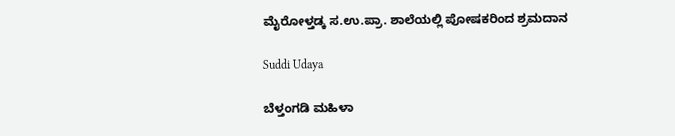ಮೈರೋಳ್ತಡ್ಕ ಸ.ಉ.ಪ್ರಾ. ಶಾಲೆಯಲ್ಲಿ ಪೋಷಕರಿಂದ ಶ್ರಮದಾನ

Suddi Udaya

ಬೆಳ್ತಂಗಡಿ ಮಹಿಳಾ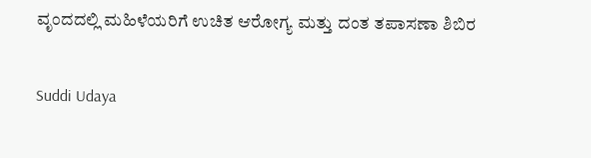ವೃಂದದಲ್ಲಿ ಮಹಿಳೆಯರಿಗೆ ಉಚಿತ ಆರೋಗ್ಯ ಮತ್ತು ದಂತ ತಪಾಸಣಾ ಶಿಬಿರ

Suddi Udaya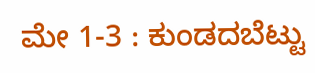ಮೇ 1-3 : ಕುಂಡದಬೆಟ್ಟು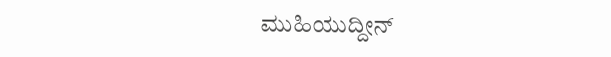ಮುಹಿಯುದ್ದೀನ್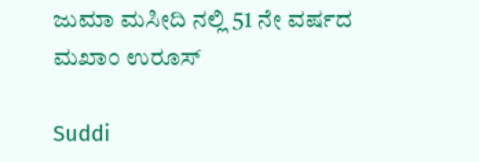ಜುಮಾ ಮಸೀದಿ ನಲ್ಲಿ 51 ನೇ ವರ್ಷದ ಮಖಾಂ ಉರೂಸ್

Suddi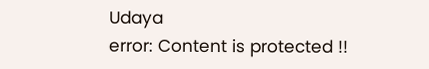Udaya
error: Content is protected !!